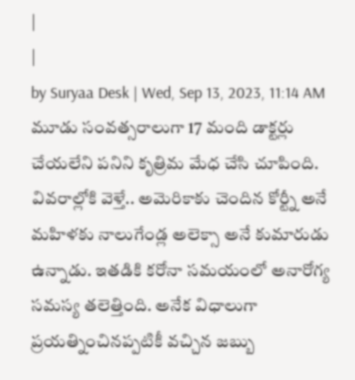|
|
by Suryaa Desk | Wed, Sep 13, 2023, 11:14 AM
మూడు సంవత్సరాలుగా 17 మంది డాక్టర్లు చేయలేని పనిని కృత్రిమ మేధ చేసి చూపింది. వివరాల్లోకి వెళ్తే.. అమెరికాకు చెందిన కోర్ట్నీ అనే మహిళకు నాలుగేండ్ల అలెక్సా అనే కుమారుడు ఉన్నాడు. ఇతడికి కరోనా సమయంలో అనారోగ్య సమస్య తలెత్తింది. అనేక విధాలుగా ప్రయత్నించినప్పటికీ వచ్చిన జబ్బు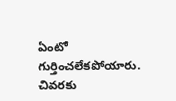ఏంటో గుర్తించలేకపోయారు. చివరకు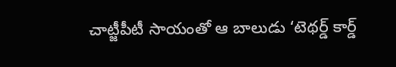చాట్జీపీటీ సాయంతో ఆ బాలుడు ‘టెథర్డ్ కార్డ్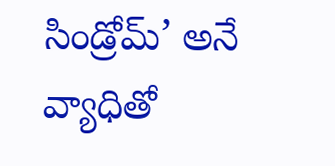సిండ్రోమ్’ అనే వ్యాధితో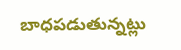బాధపడుతున్నట్లు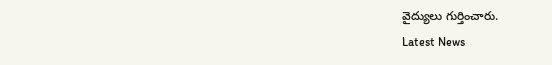వైద్యులు గుర్తించారు.
Latest News